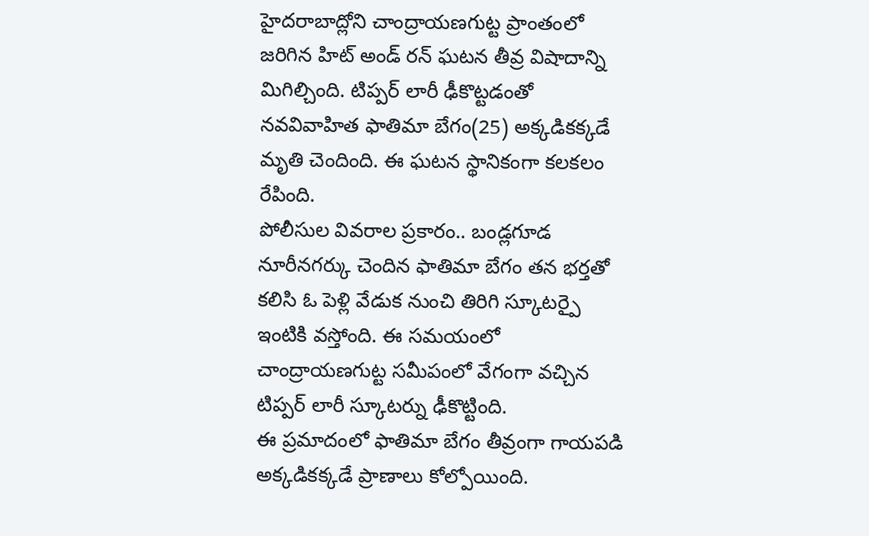హైదరాబాద్లోని చాంద్రాయణగుట్ట ప్రాంతంలో జరిగిన హిట్ అండ్ రన్ ఘటన తీవ్ర విషాదాన్ని మిగిల్చింది. టిప్పర్ లారీ ఢీకొట్టడంతో నవవివాహిత ఫాతిమా బేగం(25) అక్కడికక్కడే మృతి చెందింది. ఈ ఘటన స్థానికంగా కలకలం రేపింది.
పోలీసుల వివరాల ప్రకారం.. బండ్లగూడ నూరీనగర్కు చెందిన ఫాతిమా బేగం తన భర్తతో కలిసి ఓ పెళ్లి వేడుక నుంచి తిరిగి స్కూటర్పై ఇంటికి వస్తోంది. ఈ సమయంలో చాంద్రాయణగుట్ట సమీపంలో వేగంగా వచ్చిన టిప్పర్ లారీ స్కూటర్ను ఢీకొట్టింది.
ఈ ప్రమాదంలో ఫాతిమా బేగం తీవ్రంగా గాయపడి అక్కడికక్కడే ప్రాణాలు కోల్పోయింది.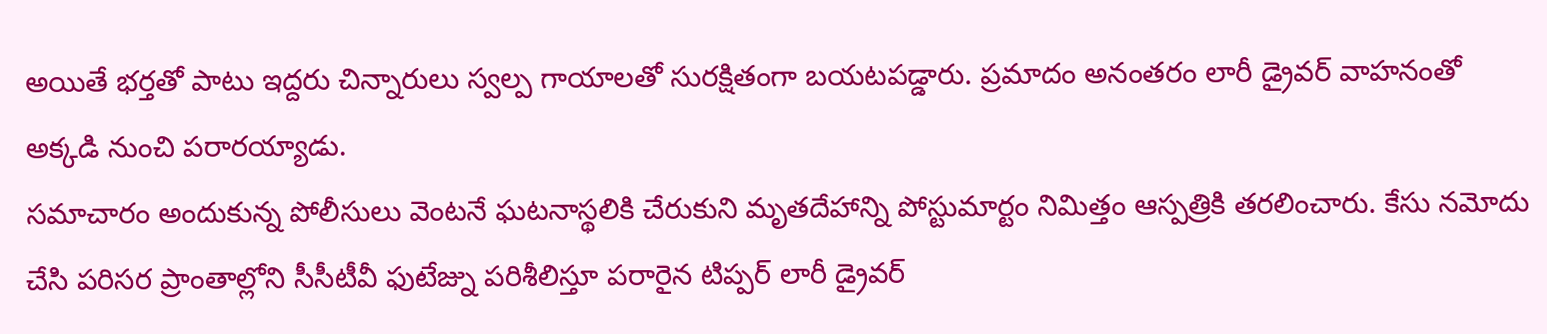అయితే భర్తతో పాటు ఇద్దరు చిన్నారులు స్వల్ప గాయాలతో సురక్షితంగా బయటపడ్డారు. ప్రమాదం అనంతరం లారీ డ్రైవర్ వాహనంతో అక్కడి నుంచి పరారయ్యాడు.
సమాచారం అందుకున్న పోలీసులు వెంటనే ఘటనాస్థలికి చేరుకుని మృతదేహాన్ని పోస్టుమార్టం నిమిత్తం ఆస్పత్రికి తరలించారు. కేసు నమోదు చేసి పరిసర ప్రాంతాల్లోని సీసీటీవీ ఫుటేజ్ను పరిశీలిస్తూ పరారైన టిప్పర్ లారీ డ్రైవర్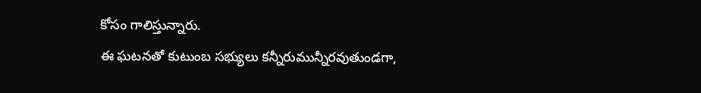కోసం గాలిస్తున్నారు.
ఈ ఘటనతో కుటుంబ సభ్యులు కన్నీరుమున్నీరవుతుండగా,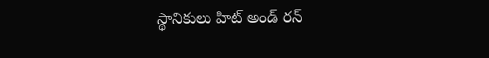స్థానికులు హిట్ అండ్ రన్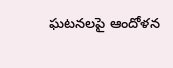ఘటనలపై ఆందోళన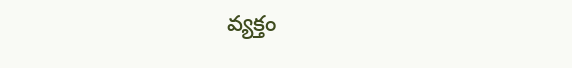వ్యక్తం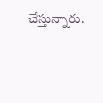చేస్తున్నారు.